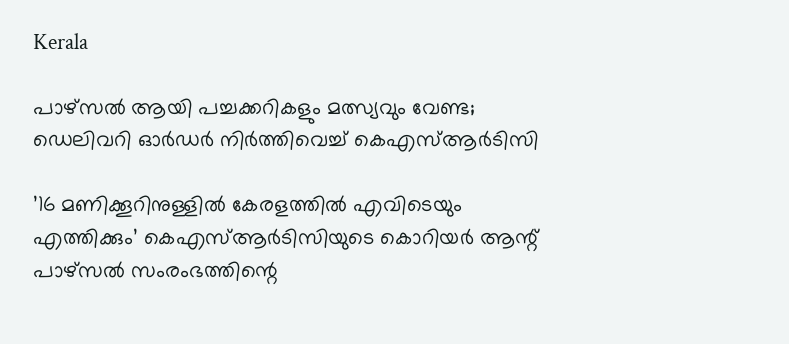Kerala

പാഴ്‌സല്‍ ആയി പച്ചക്കറികളും മത്സ്യവും വേണ്ട; ഡെലിവറി ഓര്‍ഡര്‍ നിര്‍ത്തിവെച്ച് കെഎസ്ആര്‍ടിസി

’16 മണിക്കൂറിനുള്ളില്‍ കേരളത്തില്‍ എവിടെയും എത്തിക്കും’ കെഎസ്ആര്‍ടിസിയുടെ കൊറിയര്‍ ആന്റ് പാഴ്‌സല്‍ സംരംഭത്തിന്റെ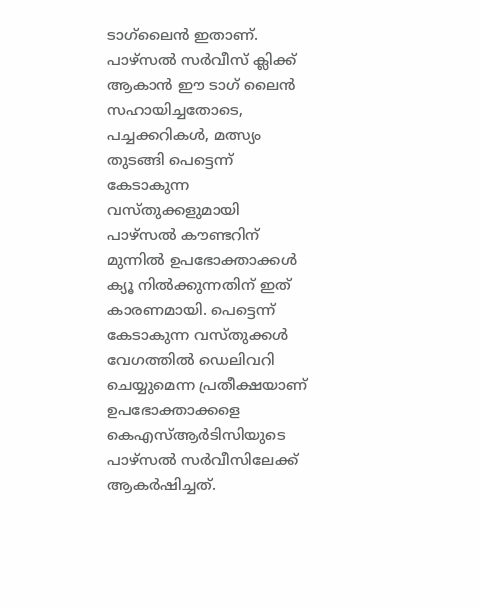ടാഗ്‌ലൈന്‍ ഇതാണ്. പാഴ്‌സല്‍ സര്‍വീസ് ക്ലിക്ക് ആകാന്‍ ഈ ടാഗ് ലൈന്‍ സഹായിച്ചതോടെ, പച്ചക്കറികള്‍, മത്സ്യം തുടങ്ങി പെട്ടെന്ന് കേടാകുന്ന വസ്തുക്കളുമായി പാഴ്‌സല്‍ കൗണ്ടറിന് മുന്നില്‍ ഉപഭോക്താക്കള്‍ ക്യൂ നില്‍ക്കുന്നതിന് ഇത് കാരണമായി. പെട്ടെന്ന് കേടാകുന്ന വസ്തുക്കള്‍ വേഗത്തില്‍ ഡെലിവറി ചെയ്യുമെന്ന പ്രതീക്ഷയാണ് ഉപഭോക്താക്കളെ കെഎസ്ആര്‍ടിസിയുടെ പാഴ്‌സല്‍ സര്‍വീസിലേക്ക് ആകര്‍ഷിച്ചത്.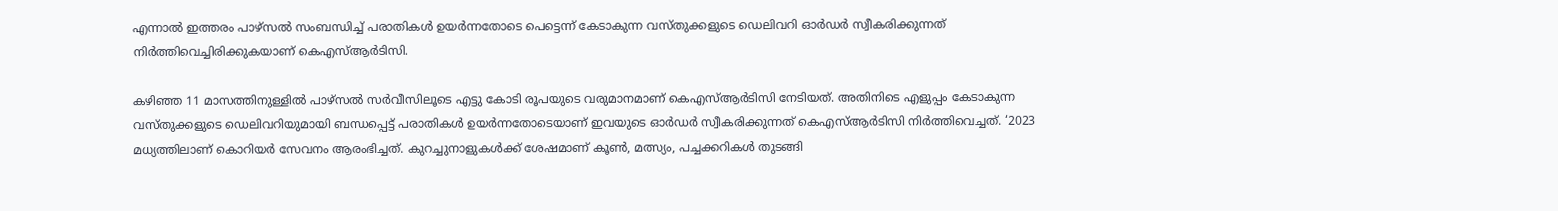എന്നാല്‍ ഇത്തരം പാഴ്‌സല്‍ സംബന്ധിച്ച് പരാതികള്‍ ഉയര്‍ന്നതോടെ പെട്ടെന്ന് കേടാകുന്ന വസ്തുക്കളുടെ ഡെലിവറി ഓര്‍ഡര്‍ സ്വീകരിക്കുന്നത് നിര്‍ത്തിവെച്ചിരിക്കുകയാണ് കെഎസ്ആര്‍ടിസി.

കഴിഞ്ഞ 11 മാസത്തിനുള്ളില്‍ പാഴ്‌സല്‍ സര്‍വീസിലൂടെ എട്ടു കോടി രൂപയുടെ വരുമാനമാണ് കെഎസ്ആര്‍ടിസി നേടിയത്. അതിനിടെ എളുപ്പം കേടാകുന്ന വസ്തുക്കളുടെ ഡെലിവറിയുമായി ബന്ധപ്പെട്ട് പരാതികള്‍ ഉയര്‍ന്നതോടെയാണ് ഇവയുടെ ഓര്‍ഡര്‍ സ്വീകരിക്കുന്നത് കെഎസ്ആര്‍ടിസി നിര്‍ത്തിവെച്ചത്. ‘2023 മധ്യത്തിലാണ് കൊറിയര്‍ സേവനം ആരംഭിച്ചത്. കുറച്ചുനാളുകള്‍ക്ക് ശേഷമാണ് കൂണ്‍, മത്സ്യം, പച്ചക്കറികള്‍ തുടങ്ങി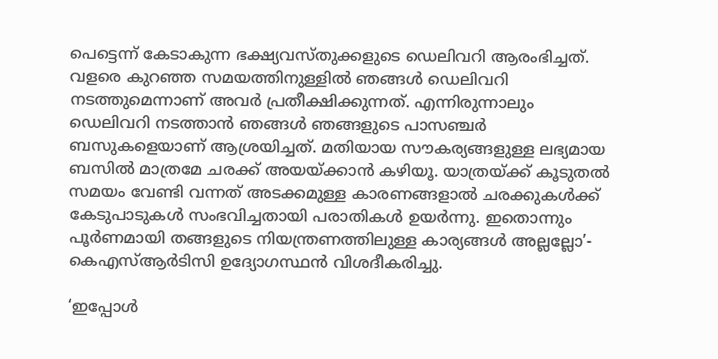പെട്ടെന്ന് കേടാകുന്ന ഭക്ഷ്യവസ്തുക്കളുടെ ഡെലിവറി ആരംഭിച്ചത്. വളരെ കുറഞ്ഞ സമയത്തിനുള്ളില്‍ ഞങ്ങള്‍ ഡെലിവറി നടത്തുമെന്നാണ് അവര്‍ പ്രതീക്ഷിക്കുന്നത്. എന്നിരുന്നാലും ഡെലിവറി നടത്താന്‍ ഞങ്ങള്‍ ഞങ്ങളുടെ പാസഞ്ചര്‍ ബസുകളെയാണ് ആശ്രയിച്ചത്. മതിയായ സൗകര്യങ്ങളുള്ള ലഭ്യമായ ബസില്‍ മാത്രമേ ചരക്ക് അയയ്ക്കാന്‍ കഴിയൂ. യാത്രയ്ക്ക് കൂടുതല്‍ സമയം വേണ്ടി വന്നത് അടക്കമുള്ള കാരണങ്ങളാല്‍ ചരക്കുകള്‍ക്ക് കേടുപാടുകള്‍ സംഭവിച്ചതായി പരാതികള്‍ ഉയര്‍ന്നു. ഇതൊന്നും പൂര്‍ണമായി തങ്ങളുടെ നിയന്ത്രണത്തിലുള്ള കാര്യങ്ങള്‍ അല്ലല്ലോ’- കെഎസ്ആര്‍ടിസി ഉദ്യോഗസ്ഥന്‍ വിശദീകരിച്ചു.

‘ഇപ്പോള്‍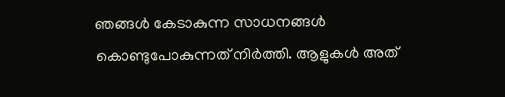ഞങ്ങള്‍ കേടാകുന്ന സാധനങ്ങള്‍ കൊണ്ടുപോകുന്നത് നിര്‍ത്തി. ആളുകള്‍ അത്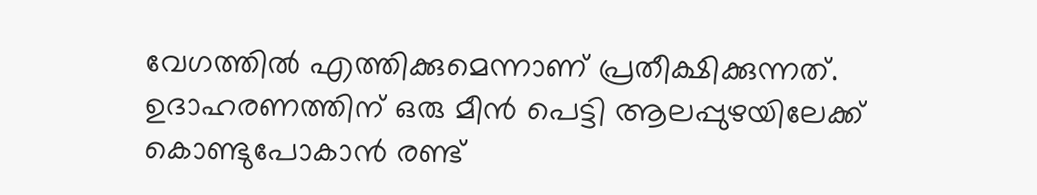വേഗത്തില്‍ എത്തിക്കുമെന്നാണ് പ്രതീക്ഷിക്കുന്നത്. ഉദാഹരണത്തിന് ഒരു മീന്‍ പെട്ടി ആലപ്പുഴയിലേക്ക് കൊണ്ടുപോകാന്‍ രണ്ട്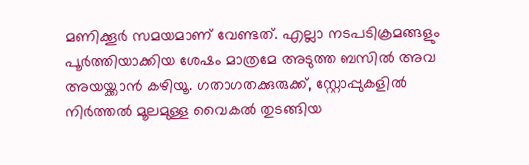മണിക്കൂര്‍ സമയമാണ് വേണ്ടത്. എല്ലാ നടപടിക്രമങ്ങളും പൂര്‍ത്തിയാക്കിയ ശേഷം മാത്രമേ അടുത്ത ബസില്‍ അവ അയയ്ക്കാന്‍ കഴിയൂ. ഗതാഗതക്കുരുക്ക്, സ്റ്റോപ്പുകളില്‍ നിര്‍ത്തല്‍ മൂലമുള്ള വൈകല്‍ തുടങ്ങിയ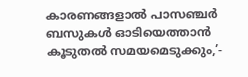കാരണങ്ങളാല്‍ പാസഞ്ചര്‍ ബസുകള്‍ ഓടിയെത്താന്‍ കൂടുതല്‍ സമയമെടുക്കും,’-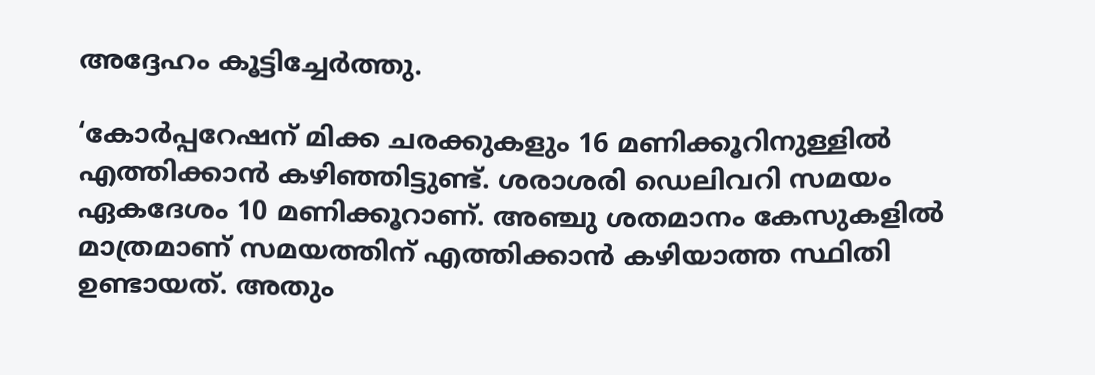അദ്ദേഹം കൂട്ടിച്ചേര്‍ത്തു.

‘കോര്‍പ്പറേഷന് മിക്ക ചരക്കുകളും 16 മണിക്കൂറിനുള്ളില്‍ എത്തിക്കാന്‍ കഴിഞ്ഞിട്ടുണ്ട്. ശരാശരി ഡെലിവറി സമയം ഏകദേശം 10 മണിക്കൂറാണ്. അഞ്ചു ശതമാനം കേസുകളില്‍ മാത്രമാണ് സമയത്തിന് എത്തിക്കാന്‍ കഴിയാത്ത സ്ഥിതി ഉണ്ടായത്. അതും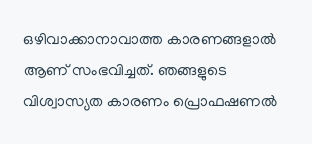ഒഴിവാക്കാനാവാത്ത കാരണങ്ങളാല്‍ ആണ് സംഭവിച്ചത്. ഞങ്ങളുടെ വിശ്വാസ്യത കാരണം പ്രൊഫഷണല്‍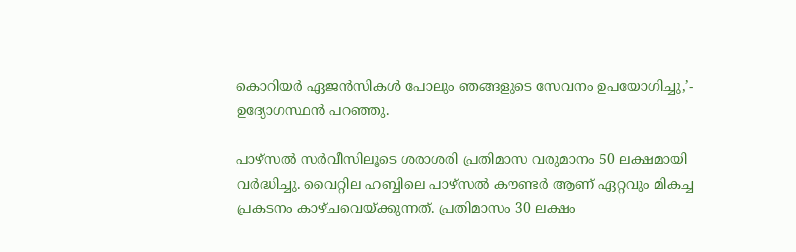കൊറിയര്‍ ഏജന്‍സികള്‍ പോലും ഞങ്ങളുടെ സേവനം ഉപയോഗിച്ചു,’- ഉദ്യോഗസ്ഥന്‍ പറഞ്ഞു.

പാഴ്‌സല്‍ സര്‍വീസിലൂടെ ശരാശരി പ്രതിമാസ വരുമാനം 50 ലക്ഷമായി വര്‍ദ്ധിച്ചു. വൈറ്റില ഹബ്ബിലെ പാഴ്സല്‍ കൗണ്ടര്‍ ആണ് ഏറ്റവും മികച്ച പ്രകടനം കാഴ്ചവെയ്ക്കുന്നത്. പ്രതിമാസം 30 ലക്ഷം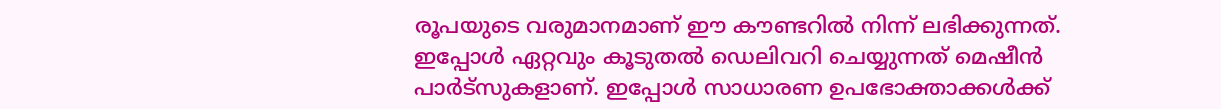രൂപയുടെ വരുമാനമാണ് ഈ കൗണ്ടറില്‍ നിന്ന് ലഭിക്കുന്നത്. ഇപ്പോള്‍ ഏറ്റവും കൂടുതല്‍ ഡെലിവറി ചെയ്യുന്നത് മെഷീന്‍ പാര്‍ട്‌സുകളാണ്. ഇപ്പോള്‍ സാധാരണ ഉപഭോക്താക്കള്‍ക്ക്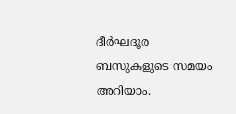ദീര്‍ഘദൂര ബസുകളുടെ സമയം അറിയാം.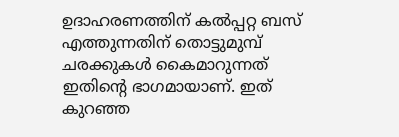ഉദാഹരണത്തിന് കല്‍പ്പറ്റ ബസ് എത്തുന്നതിന് തൊട്ടുമുമ്പ് ചരക്കുകള്‍ കൈമാറുന്നത് ഇതിന്റെ ഭാഗമായാണ്. ഇത് കുറഞ്ഞ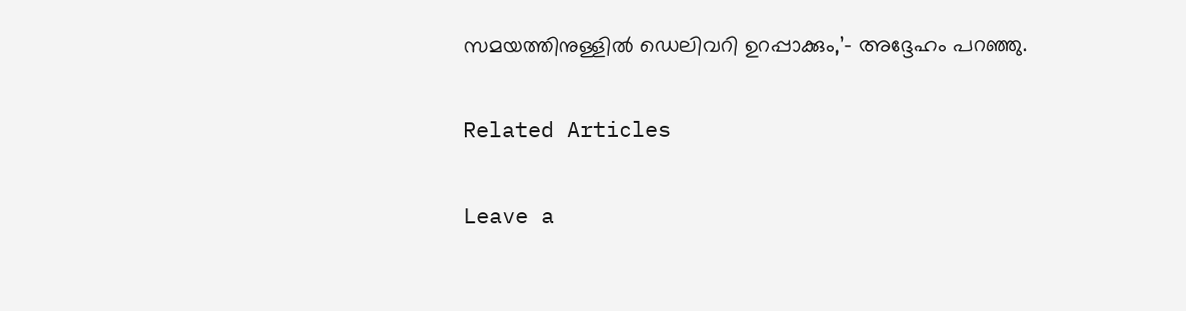സമയത്തിനുള്ളില്‍ ഡെലിവറി ഉറപ്പാക്കും,’- അദ്ദേഹം പറഞ്ഞു.

Related Articles

Leave a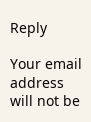Reply

Your email address will not be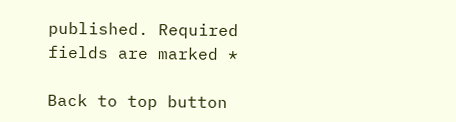published. Required fields are marked *

Back to top button